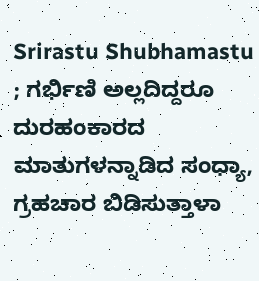Srirastu Shubhamastu ; ಗರ್ಭಿಣಿ ಅಲ್ಲದಿದ್ದರೂ ದುರಹಂಕಾರದ ಮಾತುಗಳನ್ನಾಡಿದ ಸಂಧ್ಯಾ, ಗ್ರಹಚಾರ ಬಿಡಿಸುತ್ತಾಳಾ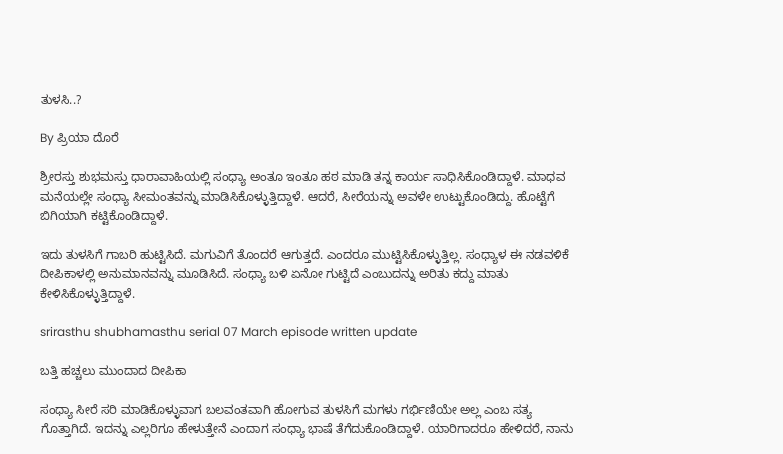ತುಳಸಿ..?

By ಪ್ರಿಯಾ ದೊರೆ

ಶ್ರೀರಸ್ತು ಶುಭಮಸ್ತು ಧಾರಾವಾಹಿಯಲ್ಲಿ ಸಂಧ್ಯಾ ಅಂತೂ ಇಂತೂ ಹಠ ಮಾಡಿ ತನ್ನ ಕಾರ್ಯ ಸಾಧಿಸಿಕೊಂಡಿದ್ದಾಳೆ. ಮಾಧವ ಮನೆಯಲ್ಲೇ ಸಂಧ್ಯಾ ಸೀಮಂತವನ್ನು ಮಾಡಿಸಿಕೊಳ್ಳುತ್ತಿದ್ದಾಳೆ. ಆದರೆ, ಸೀರೆಯನ್ನು ಅವಳೇ ಉಟ್ಟುಕೊಂಡಿದ್ದು. ಹೊಟ್ಟೆಗೆ ಬಿಗಿಯಾಗಿ ಕಟ್ಟಿಕೊಂಡಿದ್ದಾಳೆ.

ಇದು ತುಳಸಿಗೆ ಗಾಬರಿ ಹುಟ್ಟಿಸಿದೆ. ಮಗುವಿಗೆ ತೊಂದರೆ ಆಗುತ್ತದೆ. ಎಂದರೂ ಮುಟ್ಟಿಸಿಕೊಳ್ಳುತ್ತಿಲ್ಲ. ಸಂಧ್ಯಾಳ ಈ ನಡವಳಿಕೆ ದೀಪಿಕಾಳಲ್ಲಿ ಅನುಮಾನವನ್ನು ಮೂಡಿಸಿದೆ. ಸಂಧ್ಯಾ ಬಳಿ ಏನೋ ಗುಟ್ಟಿದೆ ಎಂಬುದನ್ನು ಅರಿತು ಕದ್ದು ಮಾತು ಕೇಳಿಸಿಕೊಳ್ಳುತ್ತಿದ್ದಾಳೆ.

srirasthu shubhamasthu serial 07 March episode written update

ಬತ್ತಿ ಹಚ್ಚಲು ಮುಂದಾದ ದೀಪಿಕಾ

ಸಂಧ್ಯಾ ಸೀರೆ ಸರಿ ಮಾಡಿಕೊಳ್ಳುವಾಗ ಬಲವಂತವಾಗಿ ಹೋಗುವ ತುಳಸಿಗೆ ಮಗಳು ಗರ್ಭಿಣಿಯೇ ಅಲ್ಲ ಎಂಬ ಸತ್ಯ ಗೊತ್ತಾಗಿದೆ. ಇದನ್ನು ಎಲ್ಲರಿಗೂ ಹೇಳುತ್ತೇನೆ ಎಂದಾಗ ಸಂಧ್ಯಾ ಭಾಷೆ ತೆಗೆದುಕೊಂಡಿದ್ದಾಳೆ. ಯಾರಿಗಾದರೂ ಹೇಳಿದರೆ, ನಾನು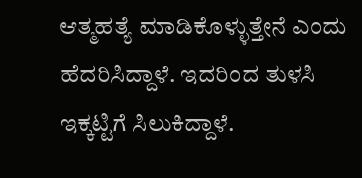ಆತ್ಮಹತ್ಯೆ ಮಾಡಿಕೊಳ್ಳುತ್ತೇನೆ ಎಂದು ಹೆದರಿಸಿದ್ದಾಳೆ. ಇದರಿಂದ ತುಳಸಿ ಇಕ್ಕಟ್ಟಿಗೆ ಸಿಲುಕಿದ್ದಾಳೆ.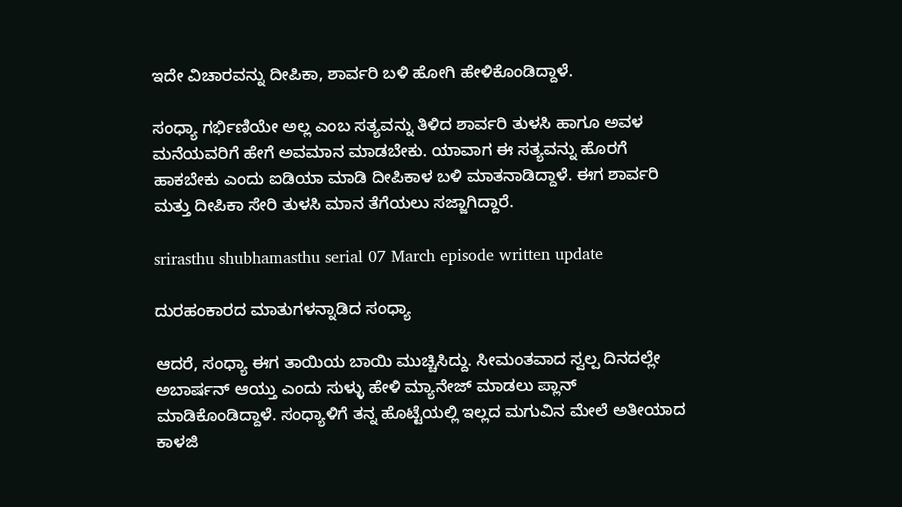ಇದೇ ವಿಚಾರವನ್ನು ದೀಪಿಕಾ, ಶಾರ್ವರಿ ಬಳಿ ಹೋಗಿ ಹೇಳಿಕೊಂಡಿದ್ದಾಳೆ.

ಸಂಧ್ಯಾ ಗರ್ಭಿಣಿಯೇ ಅಲ್ಲ ಎಂಬ ಸತ್ಯವನ್ನು ತಿಳಿದ ಶಾರ್ವರಿ ತುಳಸಿ ಹಾಗೂ ಅವಳ ಮನೆಯವರಿಗೆ ಹೇಗೆ ಅವಮಾನ ಮಾಡಬೇಕು. ಯಾವಾಗ ಈ ಸತ್ಯವನ್ನು ಹೊರಗೆ ಹಾಕಬೇಕು ಎಂದು ಐಡಿಯಾ ಮಾಡಿ ದೀಪಿಕಾಳ ಬಳಿ ಮಾತನಾಡಿದ್ದಾಳೆ. ಈಗ ಶಾರ್ವರಿ ಮತ್ತು ದೀಪಿಕಾ ಸೇರಿ ತುಳಸಿ ಮಾನ ತೆಗೆಯಲು ಸಜ್ಜಾಗಿದ್ದಾರೆ.

srirasthu shubhamasthu serial 07 March episode written update

ದುರಹಂಕಾರದ ಮಾತುಗಳನ್ನಾಡಿದ ಸಂಧ್ಯಾ

ಆದರೆ, ಸಂಧ್ಯಾ ಈಗ ತಾಯಿಯ ಬಾಯಿ ಮುಚ್ಚಿಸಿದ್ದು. ಸೀಮಂತವಾದ ಸ್ವಲ್ಪ ದಿನದಲ್ಲೇ ಅಬಾರ್ಷನ್ ಆಯ್ತು ಎಂದು ಸುಳ್ಳು ಹೇಳಿ ಮ್ಯಾನೇಜ್ ಮಾಡಲು ಪ್ಲಾನ್ ಮಾಡಿಕೊಂಡಿದ್ದಾಳೆ. ಸಂಧ್ಯಾಳಿಗೆ ತನ್ನ ಹೊಟ್ಟೆಯಲ್ಲಿ ಇಲ್ಲದ ಮಗುವಿನ ಮೇಲೆ ಅತೀಯಾದ ಕಾಳಜಿ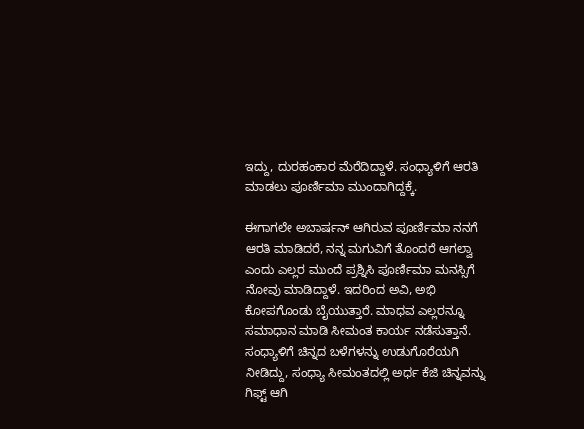ಇದ್ದು, ದುರಹಂಕಾರ ಮೆರೆದಿದ್ದಾಳೆ. ಸಂಧ್ಯಾಳಿಗೆ ಆರತಿ ಮಾಡಲು ಪೂರ್ಣಿಮಾ ಮುಂದಾಗಿದ್ದಕ್ಕೆ.

ಈಗಾಗಲೇ ಅಬಾರ್ಷನ್ ಆಗಿರುವ ಪೂರ್ಣಿಮಾ ನನಗೆ ಆರತಿ ಮಾಡಿದರೆ, ನನ್ನ ಮಗುವಿಗೆ ತೊಂದರೆ ಆಗಲ್ವಾ ಎಂದು ಎಲ್ಲರ ಮುಂದೆ ಪ್ರಶ್ನಿಸಿ ಪೂರ್ಣಿಮಾ ಮನಸ್ಸಿಗೆ ನೋವು ಮಾಡಿದ್ದಾಳೆ. ಇದರಿಂದ ಅವಿ, ಅಭಿ ಕೋಪಗೊಂಡು ಬೈಯುತ್ತಾರೆ. ಮಾಧವ ಎಲ್ಲರನ್ನೂ ಸಮಾಧಾನ ಮಾಡಿ ಸೀಮಂತ ಕಾರ್ಯ ನಡೆಸುತ್ತಾನೆ. ಸಂಧ್ಯಾಳಿಗೆ ಚಿನ್ನದ ಬಳೆಗಳನ್ನು ಉಡುಗೊರೆಯಗಿ ನೀಡಿದ್ದು, ಸಂಧ್ಯಾ ಸೀಮಂತದಲ್ಲಿ ಅರ್ಧ ಕೆಜಿ ಚಿನ್ನವನ್ನು ಗಿಫ್ಟ್ ಆಗಿ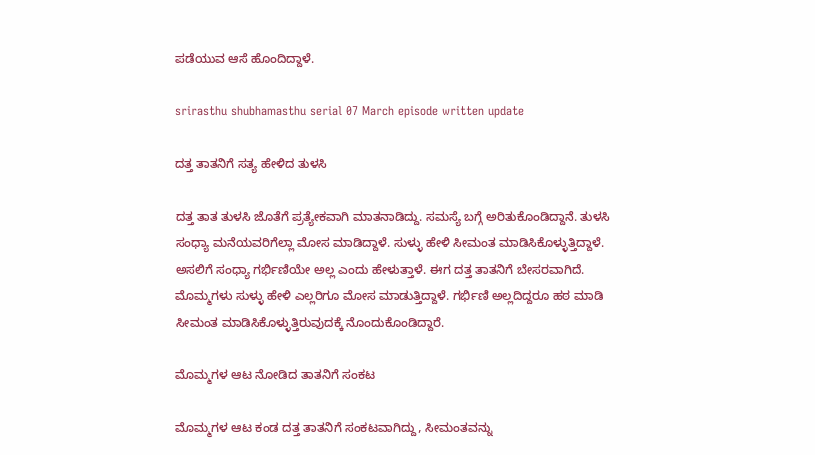ಪಡೆಯುವ ಆಸೆ ಹೊಂದಿದ್ದಾಳೆ.

srirasthu shubhamasthu serial 07 March episode written update

ದತ್ತ ತಾತನಿಗೆ ಸತ್ಯ ಹೇಳಿದ ತುಳಸಿ

ದತ್ತ ತಾತ ತುಳಸಿ ಜೊತೆಗೆ ಪ್ರತ್ಯೇಕವಾಗಿ ಮಾತನಾಡಿದ್ದು. ಸಮಸ್ಯೆ ಬಗ್ಗೆ ಅರಿತುಕೊಂಡಿದ್ದಾನೆ. ತುಳಸಿ ಸಂಧ್ಯಾ ಮನೆಯವರಿಗೆಲ್ಲಾ ಮೋಸ ಮಾಡಿದ್ದಾಳೆ. ಸುಳ್ಳು ಹೇಳಿ ಸೀಮಂತ ಮಾಡಿಸಿಕೊಳ್ಳುತ್ತಿದ್ದಾಳೆ. ಅಸಲಿಗೆ ಸಂಧ್ಯಾ ಗರ್ಭಿಣಿಯೇ ಅಲ್ಲ ಎಂದು ಹೇಳುತ್ತಾಳೆ. ಈಗ ದತ್ತ ತಾತನಿಗೆ ಬೇಸರವಾಗಿದೆ. ಮೊಮ್ಮಗಳು ಸುಳ್ಳು ಹೇಳಿ ಎಲ್ಲರಿಗೂ ಮೋಸ ಮಾಡುತ್ತಿದ್ದಾಳೆ. ಗರ್ಭಿಣಿ ಅಲ್ಲದಿದ್ದರೂ ಹಠ ಮಾಡಿ ಸೀಮಂತ ಮಾಡಿಸಿಕೊಳ್ಳುತ್ತಿರುವುದಕ್ಕೆ ನೊಂದುಕೊಂಡಿದ್ದಾರೆ.

ಮೊಮ್ಮಗಳ ಆಟ ನೋಡಿದ ತಾತನಿಗೆ ಸಂಕಟ

ಮೊಮ್ಮಗಳ ಆಟ ಕಂಡ ದತ್ತ ತಾತನಿಗೆ ಸಂಕಟವಾಗಿದ್ದು, ಸೀಮಂತವನ್ನು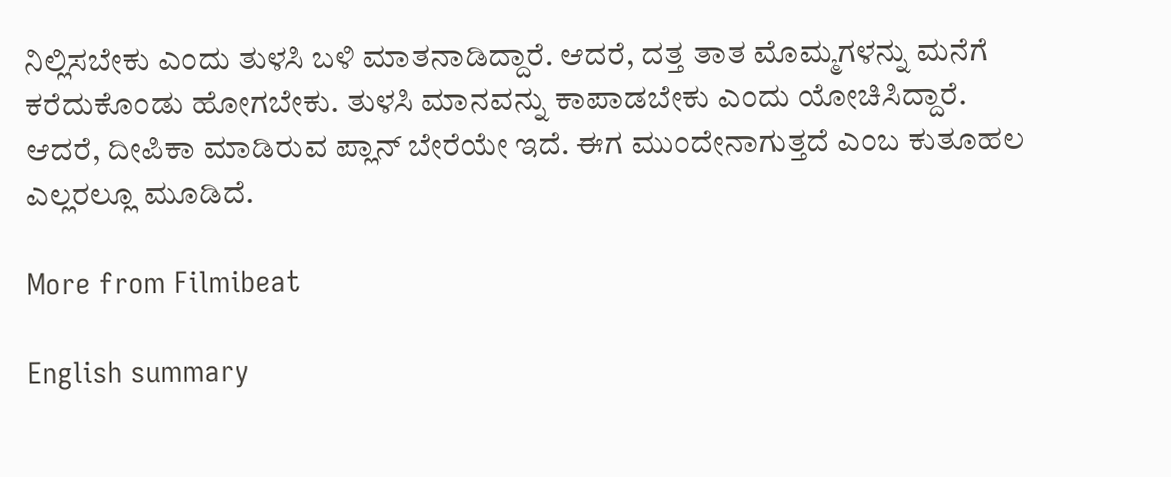ನಿಲ್ಲಿಸಬೇಕು ಎಂದು ತುಳಸಿ ಬಳಿ ಮಾತನಾಡಿದ್ದಾರೆ. ಆದರೆ, ದತ್ತ ತಾತ ಮೊಮ್ಮಗಳನ್ನು ಮನೆಗೆ ಕರೆದುಕೊಂಡು ಹೋಗಬೇಕು. ತುಳಸಿ ಮಾನವನ್ನು ಕಾಪಾಡಬೇಕು ಎಂದು ಯೋಚಿಸಿದ್ದಾರೆ. ಆದರೆ, ದೀಪಿಕಾ ಮಾಡಿರುವ ಪ್ಲಾನ್ ಬೇರೆಯೇ ಇದೆ. ಈಗ ಮುಂದೇನಾಗುತ್ತದೆ ಎಂಬ ಕುತೂಹಲ ಎಲ್ಲರಲ್ಲೂ ಮೂಡಿದೆ.

More from Filmibeat

English summary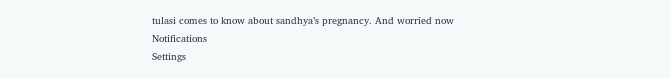tulasi comes to know about sandhya’s pregnancy. And worried now
Notifications
Settings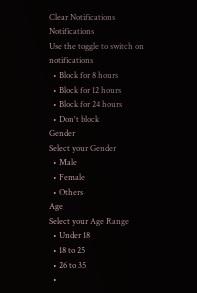Clear Notifications
Notifications
Use the toggle to switch on notifications
  • Block for 8 hours
  • Block for 12 hours
  • Block for 24 hours
  • Don't block
Gender
Select your Gender
  • Male
  • Female
  • Others
Age
Select your Age Range
  • Under 18
  • 18 to 25
  • 26 to 35
  •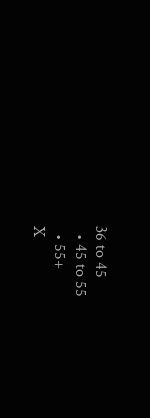36 to 45
  • 45 to 55
  • 55+
X